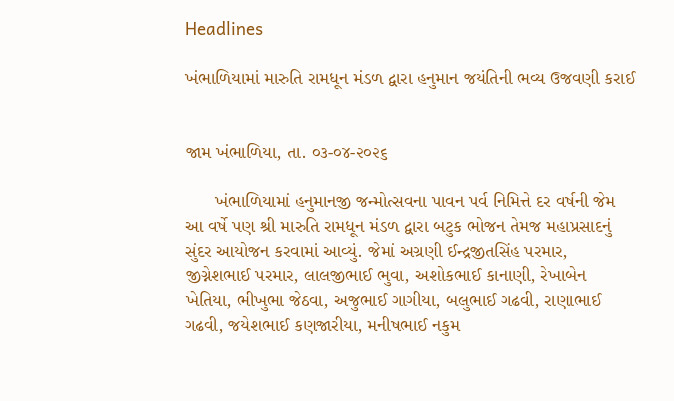Headlines

ખંભાળિયામાં મારુતિ રામધૂન મંડળ દ્વારા હનુમાન જયંતિની ભવ્ય ઉજવણી કરાઈ


જામ ખંભાળિયા, તા. ૦૩-૦૪-૨૦૨૬

      ખંભાળિયામાં હનુમાનજી જન્મોત્સવના પાવન પર્વ નિમિત્તે દર વર્ષની જેમ આ વર્ષે પણ શ્રી મારુતિ રામધૂન મંડળ દ્વારા બટુક ભોજન તેમજ મહાપ્રસાદનું સુંદર આયોજન કરવામાં આવ્યું. જેમાં અગ્રણી ઈન્દ્રજીતસિંહ પરમાર, જીગ્નેશભાઈ પરમાર, લાલજીભાઈ ભુવા, અશોકભાઈ કાનાણી, રેખાબેન ખેતિયા, ભીખુભા જેઠવા, અજુભાઈ ગાગીયા, બલુભાઈ ગઢવી, રાણાભાઈ ગઢવી, જયેશભાઈ કણજારીયા, મનીષભાઈ નકુમ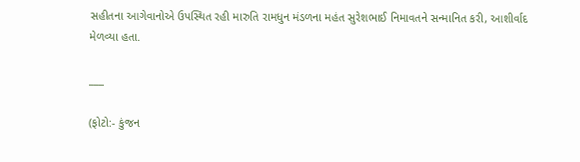સહીતના આગેવાનોએ ઉપસ્થિત રહી મારુતિ રામધુન મંડળના મહંત સુરેશભાઈ નિમાવતને સન્માનિત કરી, આશીર્વાદ મેળવ્યા હતા.

___

(ફોટો:- કુંજન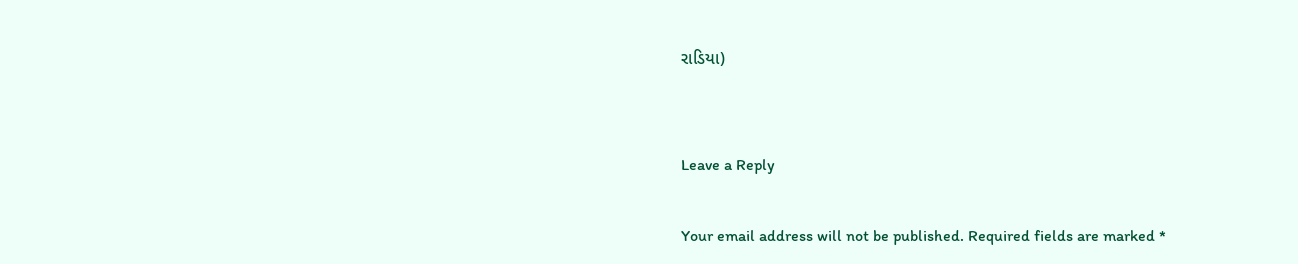રાડિયા)


Leave a Reply

Your email address will not be published. Required fields are marked *